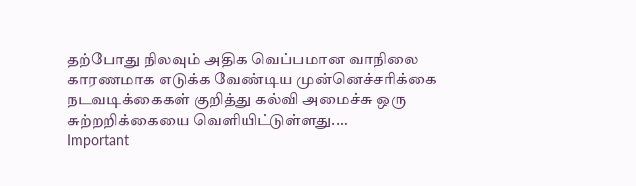தற்போது நிலவும் அதிக வெப்பமான வாநிலை காரணமாக எடுக்க வேண்டிய முன்னெச்சரிக்கை நடவடிக்கைகள் குறித்து கல்வி அமைச்சு ஒரு சுற்றறிக்கையை வெளியிட்டுள்ளது.…
Important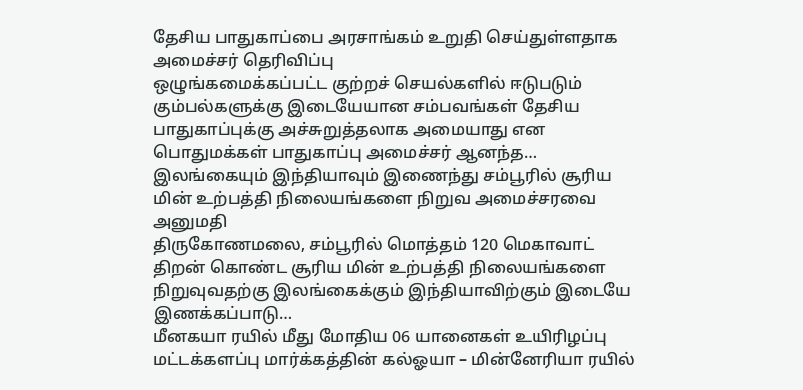தேசிய பாதுகாப்பை அரசாங்கம் உறுதி செய்துள்ளதாக அமைச்சர் தெரிவிப்பு
ஒழுங்கமைக்கப்பட்ட குற்றச் செயல்களில் ஈடுபடும் கும்பல்களுக்கு இடையேயான சம்பவங்கள் தேசிய பாதுகாப்புக்கு அச்சுறுத்தலாக அமையாது என பொதுமக்கள் பாதுகாப்பு அமைச்சர் ஆனந்த…
இலங்கையும் இந்தியாவும் இணைந்து சம்பூரில் சூரிய மின் உற்பத்தி நிலையங்களை நிறுவ அமைச்சரவை அனுமதி
திருகோணமலை, சம்பூரில் மொத்தம் 120 மெகாவாட் திறன் கொண்ட சூரிய மின் உற்பத்தி நிலையங்களை நிறுவுவதற்கு இலங்கைக்கும் இந்தியாவிற்கும் இடையே இணக்கப்பாடு…
மீனகயா ரயில் மீது மோதிய 06 யானைகள் உயிரிழப்பு
மட்டக்களப்பு மார்க்கத்தின் கல்ஓயா – மின்னேரியா ரயில்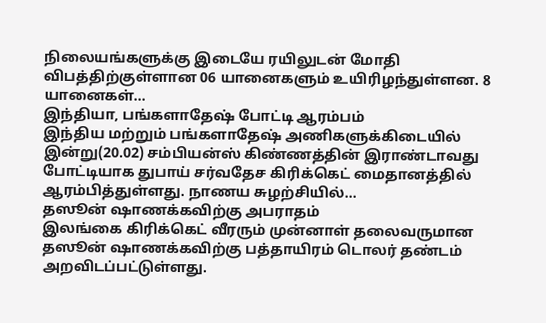நிலையங்களுக்கு இடையே ரயிலுடன் மோதி விபத்திற்குள்ளான 06 யானைகளும் உயிரிழந்துள்ளன. 8 யானைகள்…
இந்தியா, பங்களாதேஷ் போட்டி ஆரம்பம்
இந்திய மற்றும் பங்களாதேஷ் அணிகளுக்கிடையில் இன்று(20.02) சம்பியன்ஸ் கிண்ணத்தின் இராண்டாவது போட்டியாக துபாய் சர்வதேச கிரிக்கெட் மைதானத்தில் ஆரம்பித்துள்ளது. நாணய சுழற்சியில்…
தஸூன் ஷாணக்கவிற்கு அபராதம்
இலங்கை கிரிக்கெட் வீரரும் முன்னாள் தலைவருமான தஸூன் ஷாணக்கவிற்கு பத்தாயிரம் டொலர் தண்டம் அறவிடப்பட்டுள்ளது.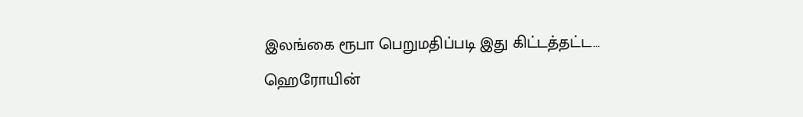இலங்கை ரூபா பெறுமதிப்படி இது கிட்டத்தட்ட…
ஹெரோயின்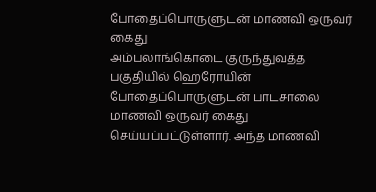போதைப்பொருளுடன் மாணவி ஒருவர் கைது
அம்பலாங்கொடை குருந்துவத்த பகுதியில் ஹெரோயின் போதைப்பொருளுடன் பாடசாலை மாணவி ஒருவர் கைது செய்யப்பட்டுள்ளார். அந்த மாணவி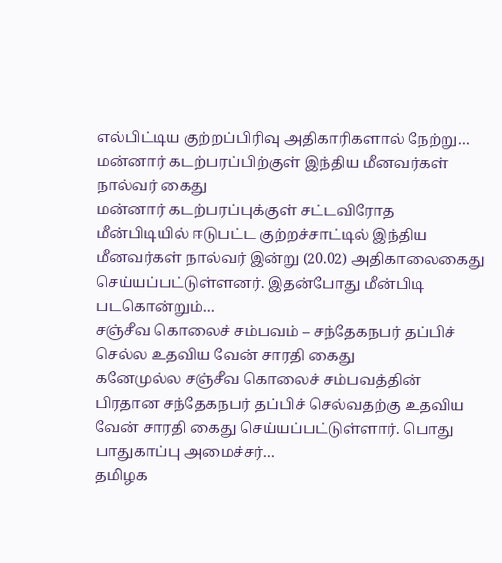எல்பிட்டிய குற்றப்பிரிவு அதிகாரிகளால் நேற்று…
மன்னார் கடற்பரப்பிற்குள் இந்திய மீனவர்கள் நால்வர் கைது
மன்னார் கடற்பரப்புக்குள் சட்டவிரோத மீன்பிடியில் ஈடுபட்ட குற்றச்சாட்டில் இந்திய மீனவர்கள் நால்வர் இன்று (20.02) அதிகாலைகைது செய்யப்பட்டுள்ளனர். இதன்போது மீன்பிடி படகொன்றும்…
சஞ்சீவ கொலைச் சம்பவம் – சந்தேகநபர் தப்பிச் செல்ல உதவிய வேன் சாரதி கைது
கனேமுல்ல சஞ்சீவ கொலைச் சம்பவத்தின் பிரதான சந்தேகநபர் தப்பிச் செல்வதற்கு உதவிய வேன் சாரதி கைது செய்யப்பட்டுள்ளார். பொது பாதுகாப்பு அமைச்சர்…
தமிழக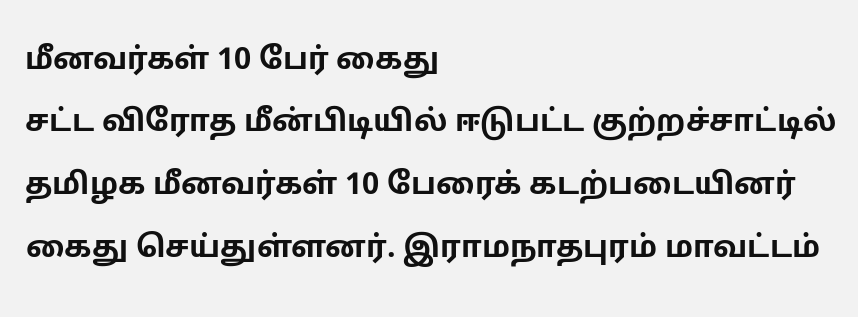மீனவர்கள் 10 பேர் கைது
சட்ட விரோத மீன்பிடியில் ஈடுபட்ட குற்றச்சாட்டில் தமிழக மீனவர்கள் 10 பேரைக் கடற்படையினர் கைது செய்துள்ளனர். இராமநாதபுரம் மாவட்டம்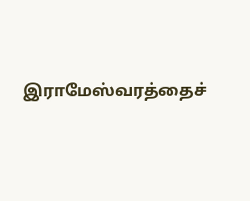இராமேஸ்வரத்தைச்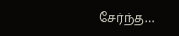சேர்ந்த…